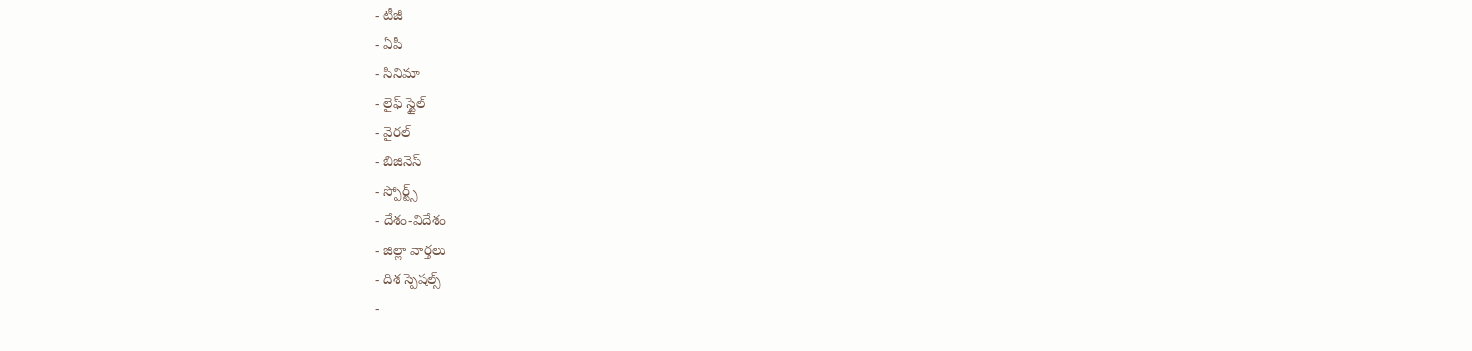- టీజీ
- ఏపీ
- సినిమా
- లైఫ్ స్టైల్
- వైరల్
- బిజినెస్
- స్పోర్ట్స్
- దేశం-విదేశం
- జిల్లా వార్తలు
- దిశ స్పెషల్స్
-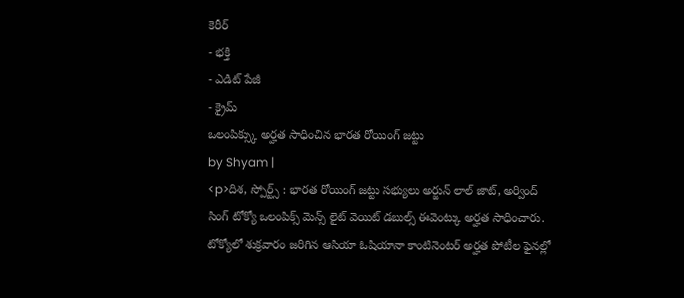కెరీర్
- భక్తి
- ఎడిట్ పేజీ
- క్రైమ్
ఒలంపిక్స్కు అర్హత సాధించిన భారత రోయింగ్ జట్టు
by Shyam |
<p>దిశ, స్పోర్ట్స్ : భారత రోయింగ్ జట్టు సభ్యులు అర్జున్ లాల్ జాట్, అర్వింద్ సింగ్ టోక్యో ఒలంపిక్స్ మెన్స్ లైట్ వెయిట్ డబుల్స్ ఈవెంట్కు అర్హత సాధించారు. టోక్యోలో శుక్రవారం జరిగిన ఆసియా ఓషియానా కాంటినెంటర్ అర్హత పోటీల ఫైనల్లో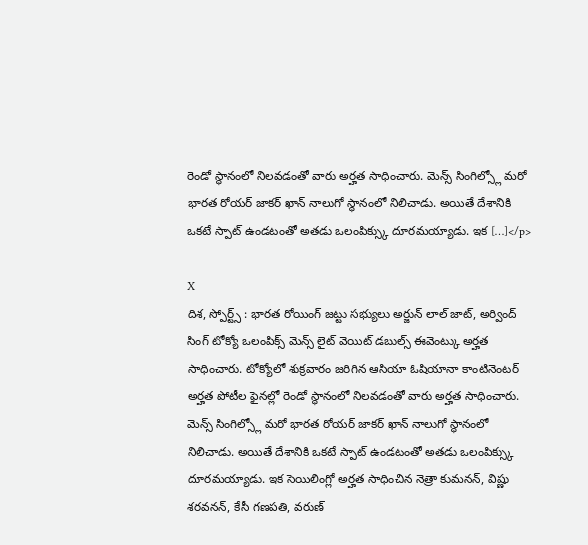రెండో స్థానంలో నిలవడంతో వారు అర్హత సాధించారు. మెన్స్ సింగిల్స్లో మరో భారత రోయర్ జాకర్ ఖాన్ నాలుగో స్థానంలో నిలిచాడు. అయితే దేశానికి ఒకటే స్పాట్ ఉండటంతో అతడు ఒలంపిక్స్కు దూరమయ్యాడు. ఇక […]</p>

X
దిశ, స్పోర్ట్స్ : భారత రోయింగ్ జట్టు సభ్యులు అర్జున్ లాల్ జాట్, అర్వింద్ సింగ్ టోక్యో ఒలంపిక్స్ మెన్స్ లైట్ వెయిట్ డబుల్స్ ఈవెంట్కు అర్హత సాధించారు. టోక్యోలో శుక్రవారం జరిగిన ఆసియా ఓషియానా కాంటినెంటర్ అర్హత పోటీల ఫైనల్లో రెండో స్థానంలో నిలవడంతో వారు అర్హత సాధించారు. మెన్స్ సింగిల్స్లో మరో భారత రోయర్ జాకర్ ఖాన్ నాలుగో స్థానంలో నిలిచాడు. అయితే దేశానికి ఒకటే స్పాట్ ఉండటంతో అతడు ఒలంపిక్స్కు దూరమయ్యాడు. ఇక సెయిలింగ్లో అర్హత సాధించిన నెత్రా కుమనన్, విష్ణు శరవనన్, కేసీ గణపతి, వరుణ్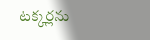టక్కర్లను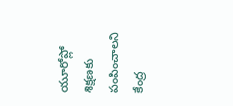యూరోప్లో శిక్షణకు పంపించాలని కేంద్ర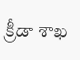క్రీడా శాఖ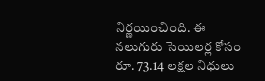నిర్ణయించింది. ఈ నలుగురు సెయిలర్ల కోసం రూ. 73.14 లక్షల నిధులు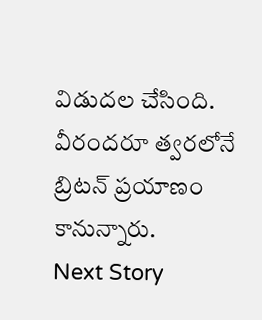విడుదల చేసింది. వీరందరూ త్వరలోనే బ్రిటన్ ప్రయాణం కానున్నారు.
Next Story